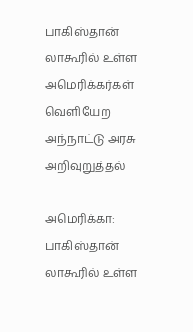பாகிஸ்தான் லாகூரில் உள்ள அமெரிக்கர்கள் வெளியேற அந்நாட்டு அரசு அறிவுறுத்தல்

அமெரிக்கா: பாகிஸ்தான் லாகூரில் உள்ள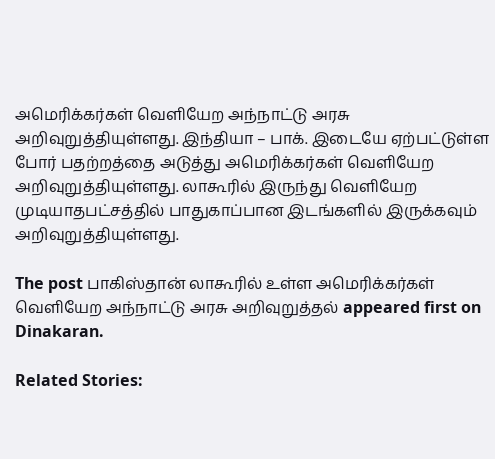அமெரிக்கர்கள் வெளியேற அந்நாட்டு அரசு அறிவுறுத்தியுள்ளது. இந்தியா – பாக். இடையே ஏற்பட்டுள்ள போர் பதற்றத்தை அடுத்து அமெரிக்கர்கள் வெளியேற அறிவுறுத்தியுள்ளது. லாகூரில் இருந்து வெளியேற முடியாதபட்சத்தில் பாதுகாப்பான இடங்களில் இருக்கவும் அறிவுறுத்தியுள்ளது.

The post பாகிஸ்தான் லாகூரில் உள்ள அமெரிக்கர்கள் வெளியேற அந்நாட்டு அரசு அறிவுறுத்தல் appeared first on Dinakaran.

Related Stories: